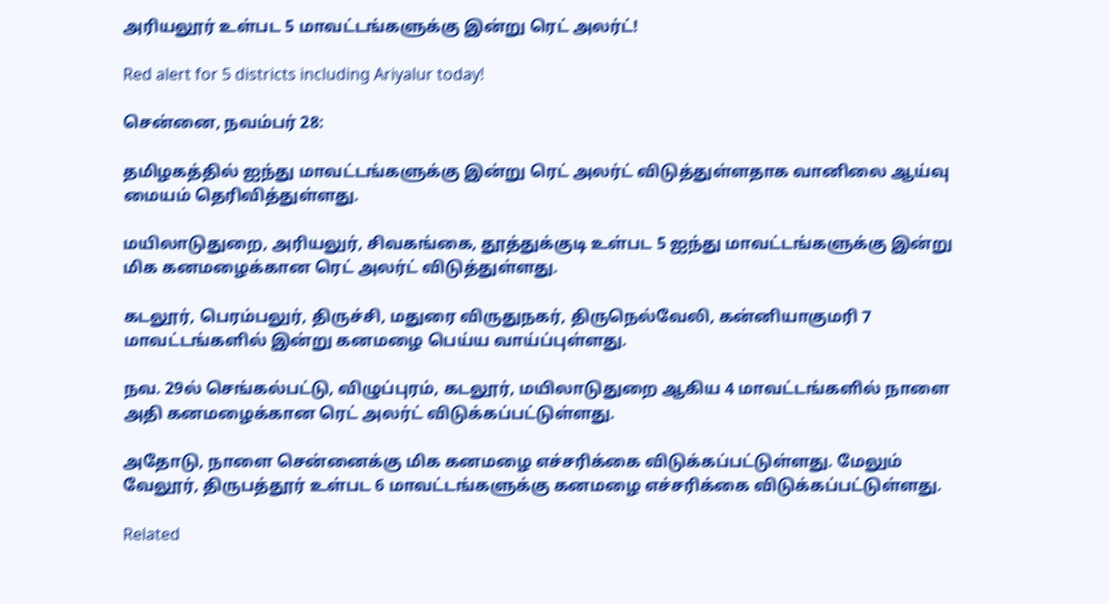அரியலூர் உள்பட 5 மாவட்டங்களுக்கு இன்று ரெட் அலர்ட்!

Red alert for 5 districts including Ariyalur today!

சென்னை, நவம்பர் 28:

தமிழகத்தில் ஐந்து மாவட்டங்களுக்கு இன்று ரெட் அலர்ட் விடுத்துள்ளதாக வானிலை ஆய்வு மையம் தெரிவித்துள்ளது.

மயிலாடுதுறை, அரியலுர், சிவகங்கை, தூத்துக்குடி உள்பட 5 ஐந்து மாவட்டங்களுக்கு இன்று மிக கனமழைக்கான ரெட் அலர்ட் விடுத்துள்ளது.

கடலூர், பெரம்பலுர், திருச்சி, மதுரை விருதுநகர், திருநெல்வேலி, கன்னியாகுமரி 7 மாவட்டங்களில் இன்று கனமழை பெய்ய வாய்ப்புள்ளது.

நவ. 29ல் செங்கல்பட்டு, விழுப்புரம், கடலூர், மயிலாடுதுறை ஆகிய 4 மாவட்டங்களில் நாளை அதி கனமழைக்கான ரெட் அலர்ட் விடுக்கப்பட்டுள்ளது.

அதோடு, நாளை சென்னைக்கு மிக கனமழை எச்சரிக்கை விடுக்கப்பட்டுள்ளது. மேலும் வேலூர், திருபத்தூர் உள்பட 6 மாவட்டங்களுக்கு கனமழை எச்சரிக்கை விடுக்கப்பட்டுள்ளது.

Related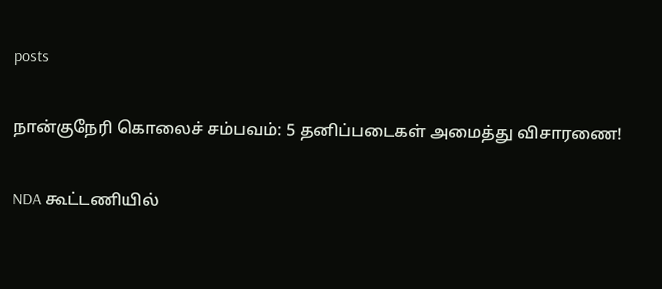posts

நான்குநேரி கொலைச் சம்பவம்: 5 தனிப்படைகள் அமைத்து விசாரணை!

NDA கூட்டணியில்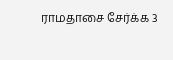ராமதாசை சேர்க்க 3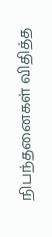நிபந்தனைகள் விதித்த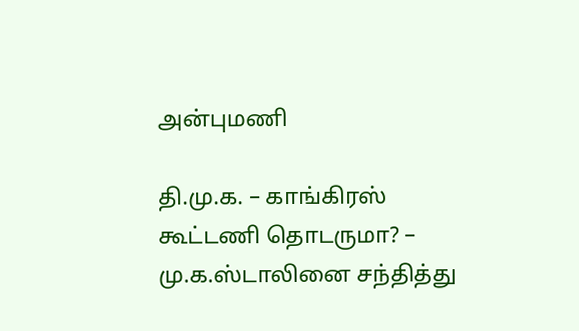அன்புமணி

தி.மு.க. – காங்கிரஸ் கூட்டணி தொடருமா? – மு.க.ஸ்டாலினை சந்தித்து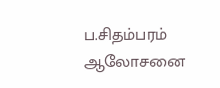ப.சிதம்பரம் ஆலோசனை